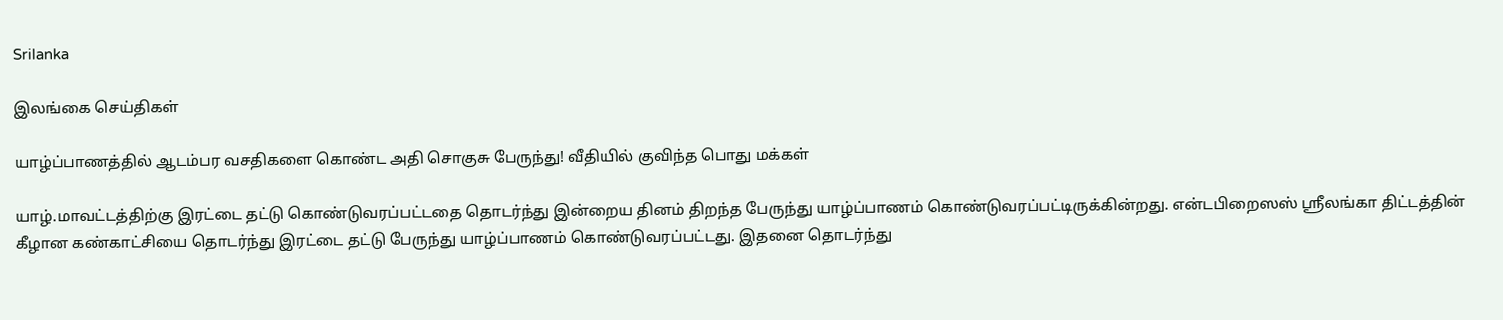Srilanka

இலங்கை செய்திகள்

யாழ்ப்பாணத்தில் ஆடம்பர வசதிகளை கொண்ட அதி சொகுசு பேருந்து! வீதியில் குவிந்த பொது மக்கள்

யாழ்.மாவட்டத்திற்கு இரட்டை தட்டு கொண்டுவரப்பட்டதை தொடர்ந்து இன்றைய தினம் திறந்த பேருந்து யாழ்ப்பாணம் கொண்டுவரப்பட்டிருக்கின்றது. என்டபிறைஸஸ் ஸ்ரீலங்கா திட்டத்தின் கீழான கண்காட்சியை தொடர்ந்து இரட்டை தட்டு பேருந்து யாழ்ப்பாணம் கொண்டுவரப்பட்டது. இதனை தொடர்ந்து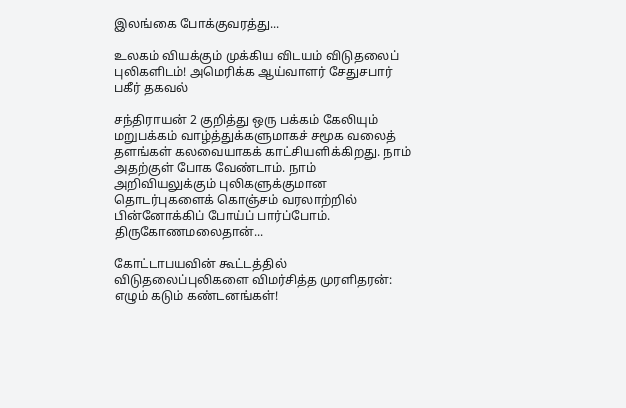இலங்கை போக்குவரத்து...

உலகம் வியக்கும் முக்கிய விடயம் விடுதலைப் புலிகளிடம்! அமெரிக்க ஆய்வாளர் சேதுசபார் பகீர் தகவல்

சந்திராயன் 2 குறித்து ஒரு பக்கம் கேலியும் மறுபக்கம் வாழ்த்துக்களுமாகச் சமூக வலைத் தளங்கள் கலவையாகக் காட்சியளிக்கிறது. நாம் அதற்குள் போக வேண்டாம். நாம் அறிவியலுக்கும் புலிகளுக்குமான தொடர்புகளைக் கொஞ்சம் வரலாற்றில் பின்னோக்கிப் போய்ப் பார்ப்போம். திருகோணமலைதான்...

கோட்டாபயவின் கூட்டத்தில் விடுதலைப்புலிகளை விமர்சித்த முரளிதரன்: எழும் கடும் கண்டனங்கள்!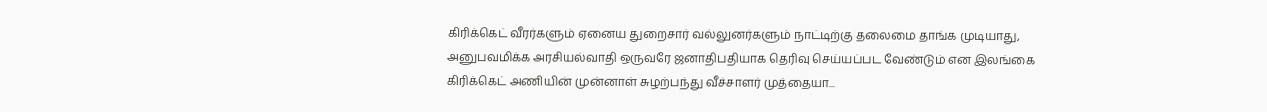கிரிக்கெட் வீரர்களும் ஏனைய துறைசார் வல்லுனர்களும் நாட்டிற்கு தலைமை தாங்க முடியாது, அனுபவமிக்க அரசியல்வாதி ஒருவரே ஜனாதிபதியாக தெரிவு செய்யப்பட வேண்டும் என இலங்கை கிரிக்கெட் அணியின் முன்னாள் சுழற்பந்து வீச்சாளர் முத்தையா...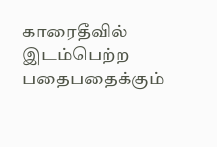காரைதீவில் இடம்பெற்ற பதைபதைக்கும்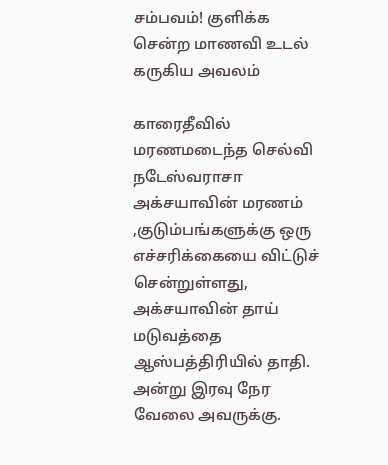சம்பவம்! குளிக்க சென்ற மாணவி உடல் கருகிய அவலம்

காரைதீவில் மரணமடைந்த செல்வி நடேஸ்வராசா அக்சயாவின் மரணம் ,குடும்பங்களுக்கு ஒரு எச்சரிக்கையை விட்டுச் சென்றுள்ளது, அக்சயாவின் தாய் மடுவத்தை ஆஸ்பத்திரியில் தாதி. அன்று இரவு நேர வேலை அவருக்கு.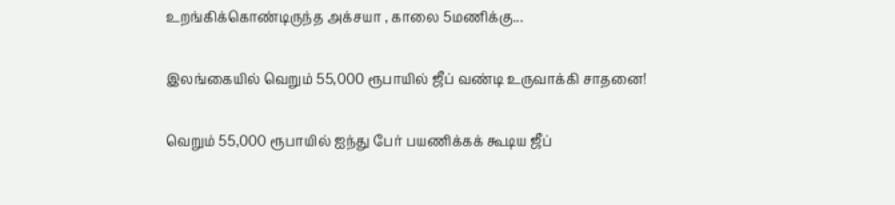உறங்கிக்கொண்டிருந்த அக்சயா , காலை 5மணிக்கு...

இலங்கையில் வெறும் 55,000 ரூபாயில் ஜீப் வண்டி உருவாக்கி சாதனை!

வெறும் 55,000 ரூபாயில் ஐந்து பேர் பயணிக்கக் கூடிய ஜீப்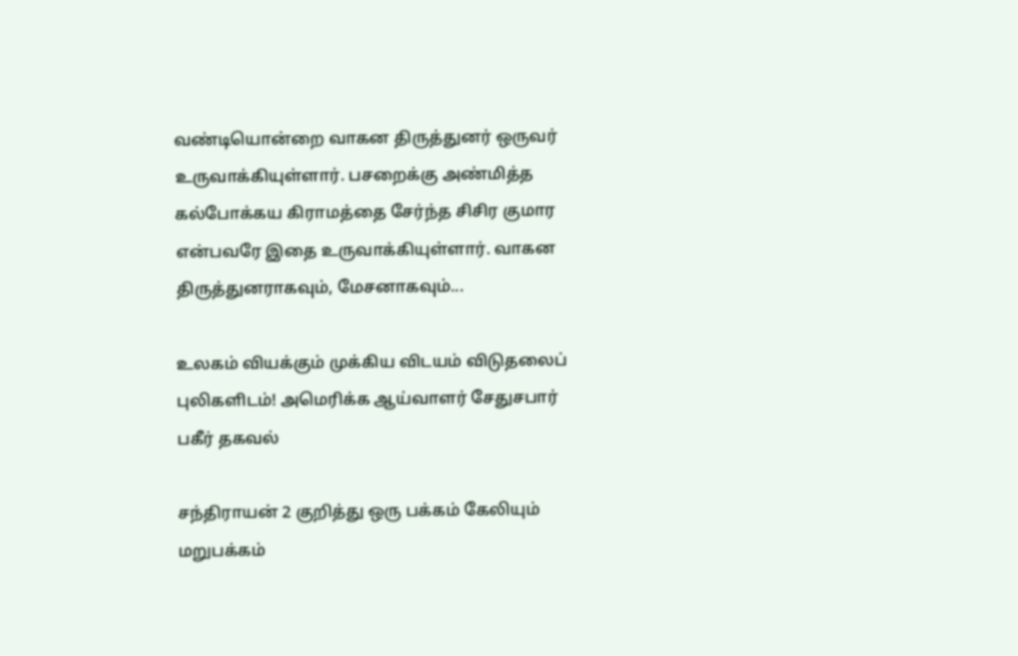வண்டியொன்றை வாகன திருத்துனர் ஒருவர் உருவாக்கியுள்ளார். பசறைக்கு அண்மித்த கல்போக்கய கிராமத்தை சேர்ந்த சிசிர குமார என்பவரே இதை உருவாக்கியுள்ளார். வாகன திருத்துனராகவும், மேசனாகவும்...

உலகம் வியக்கும் முக்கிய விடயம் விடுதலைப் புலிகளிடம்! அமெரிக்க ஆய்வாளர் சேதுசபார் பகீர் தகவல்

சந்திராயன் 2 குறித்து ஒரு பக்கம் கேலியும் மறுபக்கம்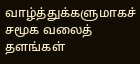வாழ்த்துக்களுமாகச் சமூக வலைத் தளங்கள்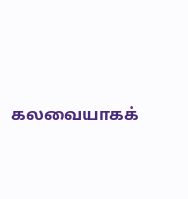கலவையாகக்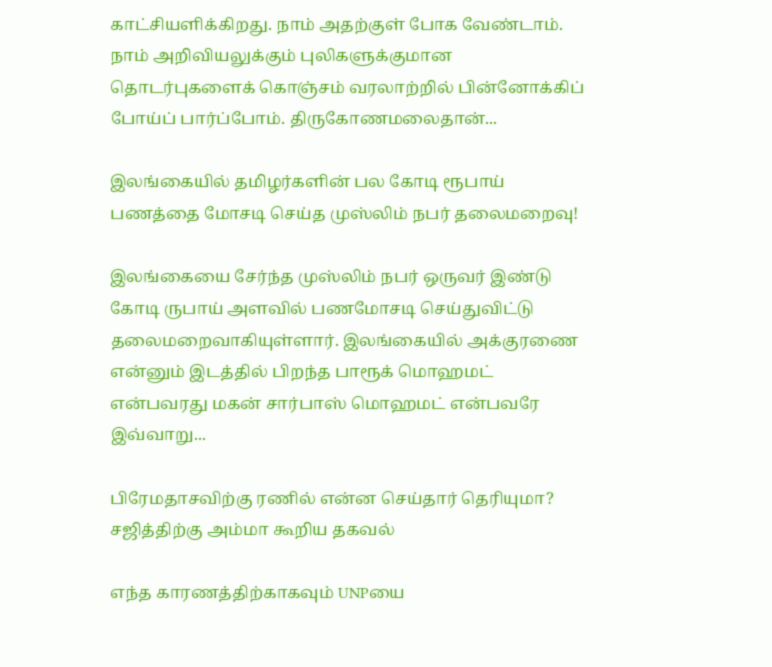காட்சியளிக்கிறது. நாம் அதற்குள் போக வேண்டாம். நாம் அறிவியலுக்கும் புலிகளுக்குமான தொடர்புகளைக் கொஞ்சம் வரலாற்றில் பின்னோக்கிப் போய்ப் பார்ப்போம். திருகோணமலைதான்...

இலங்கையில் தமிழர்களின் பல கோடி ரூபாய் பணத்தை மோசடி செய்த முஸ்லிம் நபர் தலைமறைவு!

இலங்கையை சேர்ந்த முஸ்லிம் நபர் ஒருவர் இண்டு கோடி ருபாய் அளவில் பணமோசடி செய்துவிட்டு தலைமறைவாகியுள்ளார். இலங்கையில் அக்குரணை என்னும் இடத்தில் பிறந்த பாரூக் மொஹமட் என்பவரது மகன் சார்பாஸ் மொஹமட் என்பவரே இவ்வாறு...

பிரேமதாசவிற்கு ரணில் என்ன செய்தார் தெரியுமா? சஜித்திற்கு அம்மா கூறிய தகவல்

எந்த காரணத்திற்காகவும் UNPயை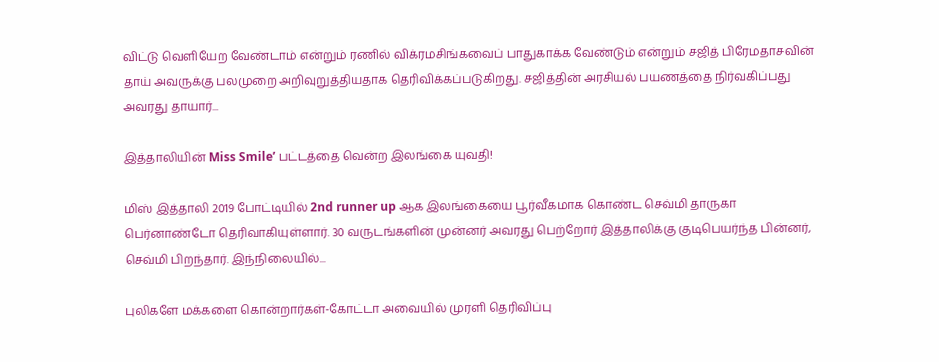விட்டு வெளியேற வேண்டாம் என்றும் ரணில் விக்ரமசிங்கவைப் பாதுகாக்க வேண்டும் என்றும் சஜித் பிரேமதாசவின் தாய் அவருக்கு பலமுறை அறிவுறுத்தியதாக தெரிவிக்கப்படுகிறது. சஜித்தின் அரசியல் பயணத்தை நிர்வகிப்பது அவரது தாயார்...

இத்தாலியின் Miss Smile’ பட்டத்தை வென்ற இலங்கை யுவதி!

மிஸ் இத்தாலி 2019 போட்டியில் 2nd runner up ஆக இலங்கையை பூர்வீகமாக கொண்ட செவ்மி தாருகா பெர்னாண்டோ தெரிவாகியுள்ளார். 30 வருடங்களின் முன்னர் அவரது பெற்றோர் இத்தாலிக்கு குடிபெயர்ந்த பின்னர், செவ்மி பிறந்தார். இந்நிலையில்...

புலிகளே மக்களை கொன்றார்கள்-கோட்டா அவையில் முரளி தெரிவிப்பு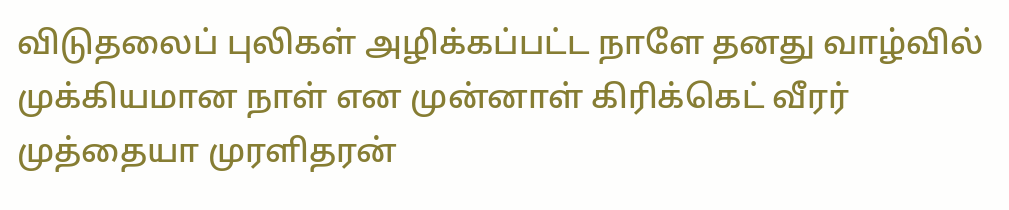விடுதலைப் புலிகள் அழிக்கப்பட்ட நாளே தனது வாழ்வில் முக்கியமான நாள் என முன்னாள் கிரிக்கெட் வீரர் முத்தையா முரளிதரன்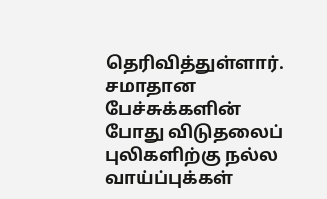தெரிவித்துள்ளார். சமாதான பேச்சுக்களின் போது விடுதலைப் புலிகளிற்கு நல்ல வாய்ப்புக்கள்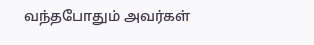வந்தபோதும் அவர்கள்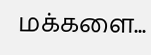மக்களை...